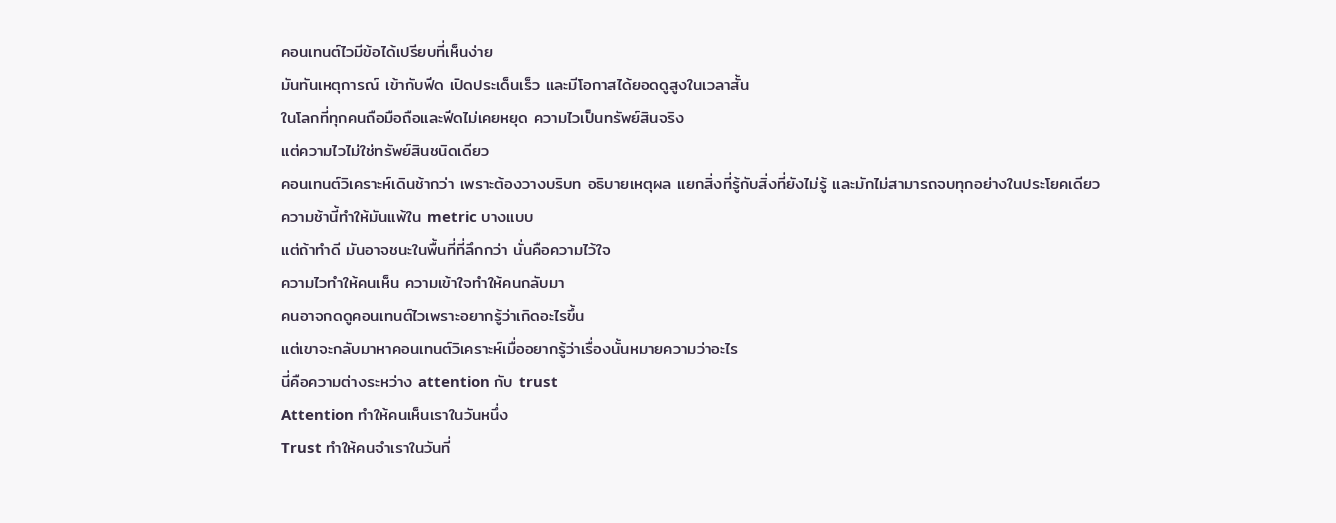คอนเทนต์ไวมีข้อได้เปรียบที่เห็นง่าย
มันทันเหตุการณ์ เข้ากับฟีด เปิดประเด็นเร็ว และมีโอกาสได้ยอดดูสูงในเวลาสั้น
ในโลกที่ทุกคนถือมือถือและฟีดไม่เคยหยุด ความไวเป็นทรัพย์สินจริง
แต่ความไวไม่ใช่ทรัพย์สินชนิดเดียว
คอนเทนต์วิเคราะห์เดินช้ากว่า เพราะต้องวางบริบท อธิบายเหตุผล แยกสิ่งที่รู้กับสิ่งที่ยังไม่รู้ และมักไม่สามารถจบทุกอย่างในประโยคเดียว
ความช้านี้ทำให้มันแพ้ใน metric บางแบบ
แต่ถ้าทำดี มันอาจชนะในพื้นที่ที่ลึกกว่า นั่นคือความไว้ใจ
ความไวทำให้คนเห็น ความเข้าใจทำให้คนกลับมา
คนอาจกดดูคอนเทนต์ไวเพราะอยากรู้ว่าเกิดอะไรขึ้น
แต่เขาจะกลับมาหาคอนเทนต์วิเคราะห์เมื่ออยากรู้ว่าเรื่องนั้นหมายความว่าอะไร
นี่คือความต่างระหว่าง attention กับ trust
Attention ทำให้คนเห็นเราในวันหนึ่ง
Trust ทำให้คนจำเราในวันที่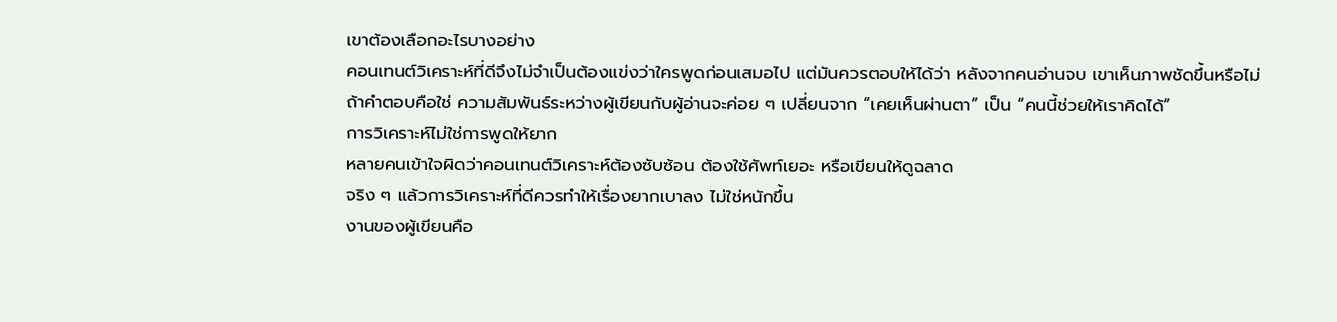เขาต้องเลือกอะไรบางอย่าง
คอนเทนต์วิเคราะห์ที่ดีจึงไม่จำเป็นต้องแข่งว่าใครพูดก่อนเสมอไป แต่มันควรตอบให้ได้ว่า หลังจากคนอ่านจบ เขาเห็นภาพชัดขึ้นหรือไม่
ถ้าคำตอบคือใช่ ความสัมพันธ์ระหว่างผู้เขียนกับผู้อ่านจะค่อย ๆ เปลี่ยนจาก “เคยเห็นผ่านตา” เป็น “คนนี้ช่วยให้เราคิดได้”
การวิเคราะห์ไม่ใช่การพูดให้ยาก
หลายคนเข้าใจผิดว่าคอนเทนต์วิเคราะห์ต้องซับซ้อน ต้องใช้ศัพท์เยอะ หรือเขียนให้ดูฉลาด
จริง ๆ แล้วการวิเคราะห์ที่ดีควรทำให้เรื่องยากเบาลง ไม่ใช่หนักขึ้น
งานของผู้เขียนคือ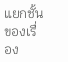แยกชั้นของเรื่อง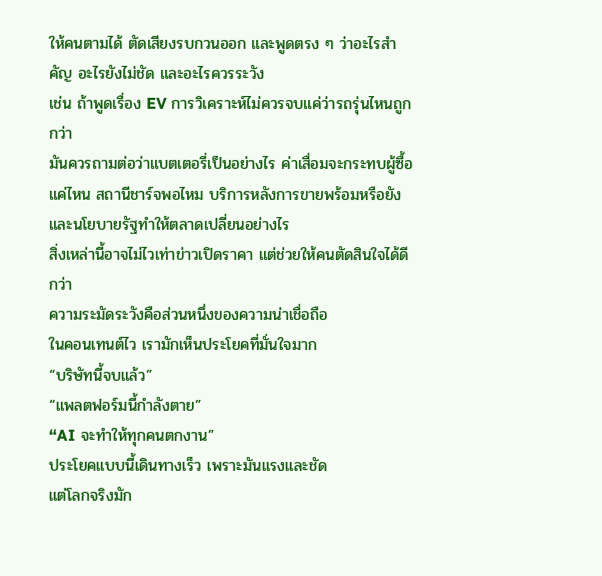ให้คนตามได้ ตัดเสียงรบกวนออก และพูดตรง ๆ ว่าอะไรสำคัญ อะไรยังไม่ชัด และอะไรควรระวัง
เช่น ถ้าพูดเรื่อง EV การวิเคราะห์ไม่ควรจบแค่ว่ารถรุ่นไหนถูกกว่า
มันควรถามต่อว่าแบตเตอรี่เป็นอย่างไร ค่าเสื่อมจะกระทบผู้ซื้อแค่ไหน สถานีชาร์จพอไหม บริการหลังการขายพร้อมหรือยัง และนโยบายรัฐทำให้ตลาดเปลี่ยนอย่างไร
สิ่งเหล่านี้อาจไม่ไวเท่าข่าวเปิดราคา แต่ช่วยให้คนตัดสินใจได้ดีกว่า
ความระมัดระวังคือส่วนหนึ่งของความน่าเชื่อถือ
ในคอนเทนต์ไว เรามักเห็นประโยคที่มั่นใจมาก
“บริษัทนี้จบแล้ว”
“แพลตฟอร์มนี้กำลังตาย”
“AI จะทำให้ทุกคนตกงาน”
ประโยคแบบนี้เดินทางเร็ว เพราะมันแรงและชัด
แต่โลกจริงมัก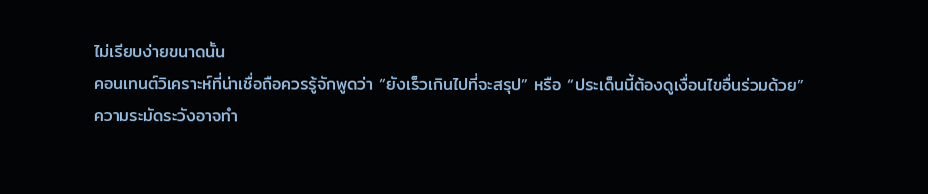ไม่เรียบง่ายขนาดนั้น
คอนเทนต์วิเคราะห์ที่น่าเชื่อถือควรรู้จักพูดว่า “ยังเร็วเกินไปที่จะสรุป” หรือ “ประเด็นนี้ต้องดูเงื่อนไขอื่นร่วมด้วย”
ความระมัดระวังอาจทำ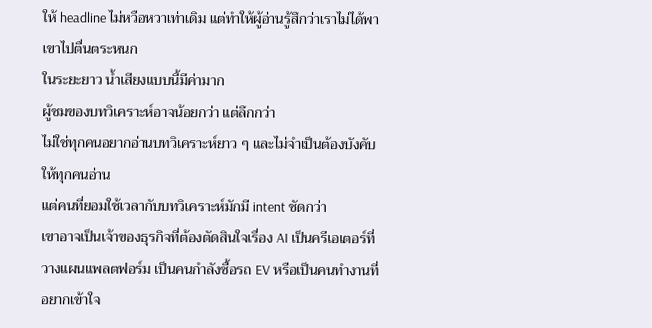ให้ headline ไม่หวือหวาเท่าเดิม แต่ทำให้ผู้อ่านรู้สึกว่าเราไม่ได้พาเขาไปตื่นตระหนก
ในระยะยาว น้ำเสียงแบบนี้มีค่ามาก
ผู้ชมของบทวิเคราะห์อาจน้อยกว่า แต่ลึกกว่า
ไม่ใช่ทุกคนอยากอ่านบทวิเคราะห์ยาว ๆ และไม่จำเป็นต้องบังคับให้ทุกคนอ่าน
แต่คนที่ยอมใช้เวลากับบทวิเคราะห์มักมี intent ชัดกว่า
เขาอาจเป็นเจ้าของธุรกิจที่ต้องตัดสินใจเรื่อง AI เป็นครีเอเตอร์ที่วางแผนแพลตฟอร์ม เป็นคนกำลังซื้อรถ EV หรือเป็นคนทำงานที่อยากเข้าใจ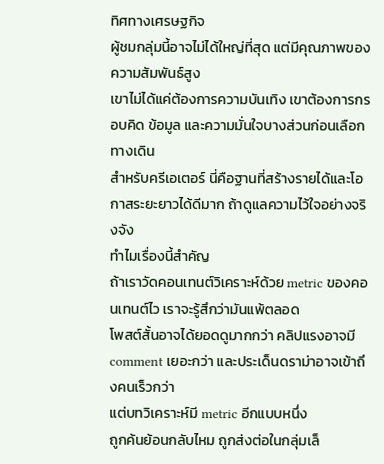ทิศทางเศรษฐกิจ
ผู้ชมกลุ่มนี้อาจไม่ได้ใหญ่ที่สุด แต่มีคุณภาพของความสัมพันธ์สูง
เขาไม่ได้แค่ต้องการความบันเทิง เขาต้องการกรอบคิด ข้อมูล และความมั่นใจบางส่วนก่อนเลือกทางเดิน
สำหรับครีเอเตอร์ นี่คือฐานที่สร้างรายได้และโอกาสระยะยาวได้ดีมาก ถ้าดูแลความไว้ใจอย่างจริงจัง
ทำไมเรื่องนี้สำคัญ
ถ้าเราวัดคอนเทนต์วิเคราะห์ด้วย metric ของคอนเทนต์ไว เราจะรู้สึกว่ามันแพ้ตลอด
โพสต์สั้นอาจได้ยอดดูมากกว่า คลิปแรงอาจมี comment เยอะกว่า และประเด็นดราม่าอาจเข้าถึงคนเร็วกว่า
แต่บทวิเคราะห์มี metric อีกแบบหนึ่ง
ถูกค้นย้อนกลับไหม ถูกส่งต่อในกลุ่มเล็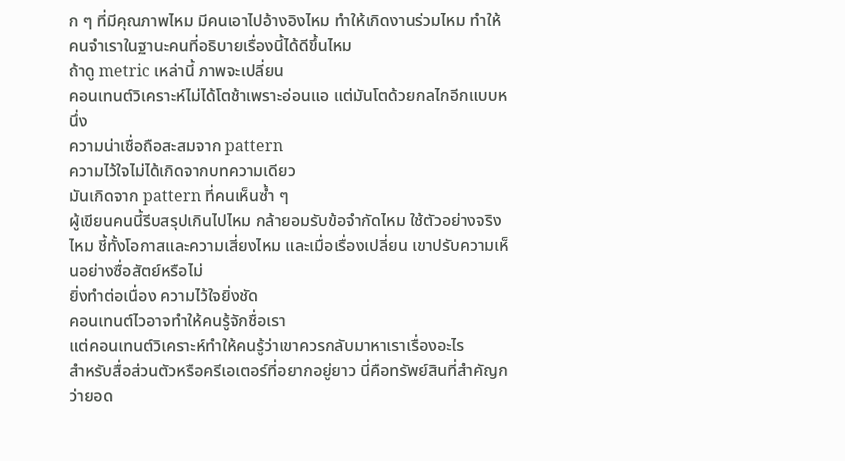ก ๆ ที่มีคุณภาพไหม มีคนเอาไปอ้างอิงไหม ทำให้เกิดงานร่วมไหม ทำให้คนจำเราในฐานะคนที่อธิบายเรื่องนี้ได้ดีขึ้นไหม
ถ้าดู metric เหล่านี้ ภาพจะเปลี่ยน
คอนเทนต์วิเคราะห์ไม่ได้โตช้าเพราะอ่อนแอ แต่มันโตด้วยกลไกอีกแบบหนึ่ง
ความน่าเชื่อถือสะสมจาก pattern
ความไว้ใจไม่ได้เกิดจากบทความเดียว
มันเกิดจาก pattern ที่คนเห็นซ้ำ ๆ
ผู้เขียนคนนี้รีบสรุปเกินไปไหม กล้ายอมรับข้อจำกัดไหม ใช้ตัวอย่างจริงไหม ชี้ทั้งโอกาสและความเสี่ยงไหม และเมื่อเรื่องเปลี่ยน เขาปรับความเห็นอย่างซื่อสัตย์หรือไม่
ยิ่งทำต่อเนื่อง ความไว้ใจยิ่งชัด
คอนเทนต์ไวอาจทำให้คนรู้จักชื่อเรา
แต่คอนเทนต์วิเคราะห์ทำให้คนรู้ว่าเขาควรกลับมาหาเราเรื่องอะไร
สำหรับสื่อส่วนตัวหรือครีเอเตอร์ที่อยากอยู่ยาว นี่คือทรัพย์สินที่สำคัญกว่ายอด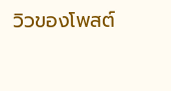วิวของโพสต์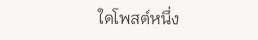ใดโพสต์หนึ่ง